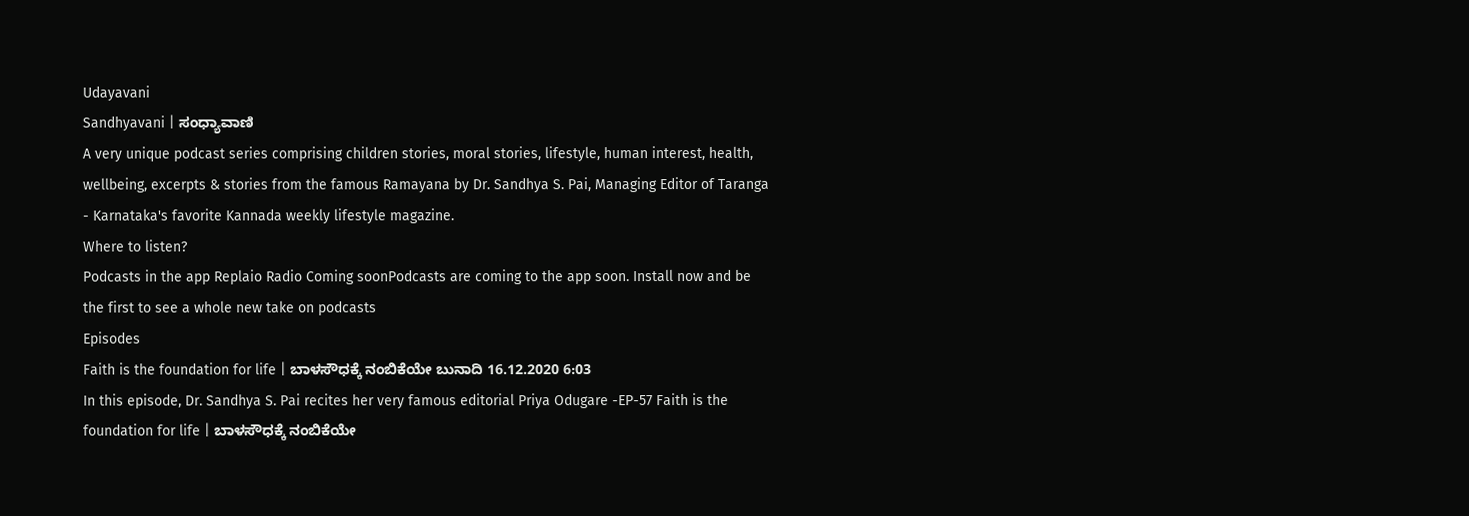Udayavani
Sandhyavani | ಸಂಧ್ಯಾವಾಣಿ
A very unique podcast series comprising children stories, moral stories, lifestyle, human interest, health, wellbeing, excerpts & stories from the famous Ramayana by Dr. Sandhya S. Pai, Managing Editor of Taranga - Karnataka's favorite Kannada weekly lifestyle magazine.
Where to listen?
Podcasts in the app Replaio Radio Coming soonPodcasts are coming to the app soon. Install now and be the first to see a whole new take on podcasts
Episodes
Faith is the foundation for life | ಬಾಳಸೌಧಕ್ಕೆ ನಂಬಿಕೆಯೇ ಬುನಾದಿ 16.12.2020 6:03
In this episode, Dr. Sandhya S. Pai recites her very famous editorial Priya Odugare -EP-57 Faith is the foundation for life | ಬಾಳಸೌಧಕ್ಕೆ ನಂಬಿಕೆಯೇ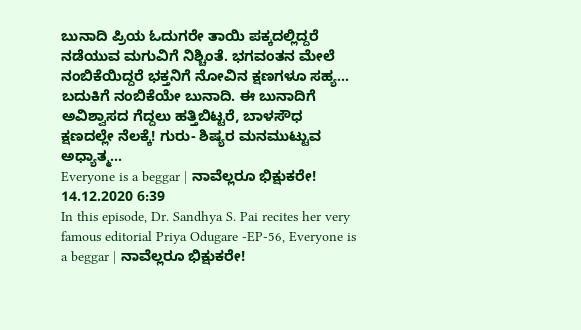ಬುನಾದಿ ಪ್ರಿಯ ಓದುಗರೇ ತಾಯಿ ಪಕ್ಕದಲ್ಲಿದ್ದರೆ ನಡೆಯುವ ಮಗುವಿಗೆ ನಿಶ್ಚಿಂತೆ. ಭಗವಂತನ ಮೇಲೆ ನಂಬಿಕೆಯಿದ್ದರೆ ಭಕ್ತನಿಗೆ ನೋವಿನ ಕ್ಷಣಗಳೂ ಸಹ್ಯ... ಬದುಕಿಗೆ ನಂಬಿಕೆಯೇ ಬುನಾದಿ. ಈ ಬುನಾದಿಗೆ ಅವಿಶ್ವಾಸದ ಗೆದ್ದಲು ಹತ್ತಿಬಿಟ್ಟರೆ, ಬಾಳಸೌಧ ಕ್ಷಣದಲ್ಲೇ ನೆಲಕ್ಕೆ! ಗುರು- ಶಿಷ್ಯರ ಮನಮುಟ್ಟುವ ಅಧ್ಯಾತ್ಮ...
Everyone is a beggar | ನಾವೆಲ್ಲರೂ ಭಿಕ್ಷುಕರೇ! 14.12.2020 6:39
In this episode, Dr. Sandhya S. Pai recites her very famous editorial Priya Odugare -EP-56, Everyone is a beggar | ನಾವೆಲ್ಲರೂ ಭಿಕ್ಷುಕರೇ!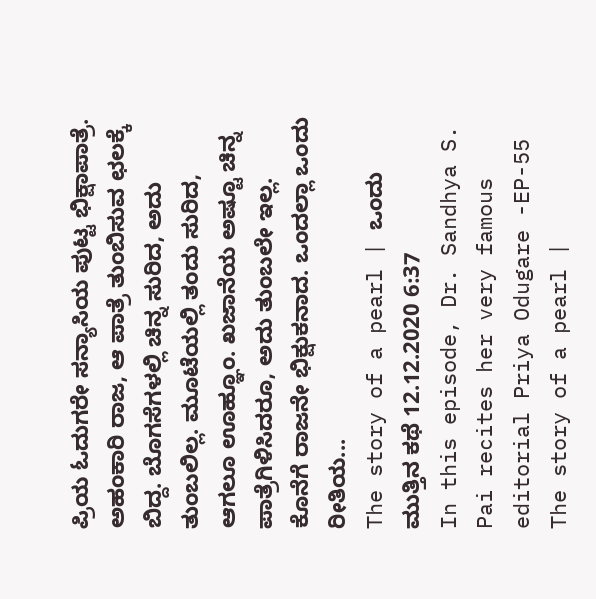ಪ್ರಿಯ ಓದುಗರೇ ಸನ್ಯಾಸಿಯ ಪುಟ್ಟ ಭಿಕ್ಷಾಪಾತ್ರೆ. ಅಹಂಕಾರಿ ರಾಜ, ಆ ಪಾತ್ರೆ ತುಂಬಿಸುವ ಛಲಕ್ಕೆ ಬಿದ್ದ. ಬೊಗಸೆಗಳಲ್ಲಿ ಚಿನ್ನ ಸುರಿದ, ಅದು ತುಂಬಲಿಲ್ಲ. ಮೂಟೆಯಲ್ಲಿ ತಂದು ಸುರಿದ, ಆಗಲೂ ಊಹ್ಞೂಂ. ಖಜಾನೆಯ ಅಷ್ಟೂ ಚಿನ್ನ ಪಾತ್ರೆಗಿಳಿಸಿದರೂ, ಅದು ತುಂಬಲೇ ಇಲ್ಲ. ಕೊನೆಗೆ ರಾಜನೇ ಭಿಕ್ಷುಕನಾದ. ಒಂದಲ್ಲಾ ಒಂದು ರೀತಿಯ...
The story of a pearl | ಒಂದು ಮುತ್ತಿನ ಕಥೆ 12.12.2020 6:37
In this episode, Dr. Sandhya S. Pai recites her very famous editorial Priya Odugare -EP-55 The story of a pearl |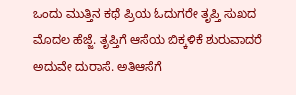ಒಂದು ಮುತ್ತಿನ ಕಥೆ ಪ್ರಿಯ ಓದುಗರೇ ತೃಪ್ತಿ ಸುಖದ ಮೊದಲ ಹೆಜ್ಜೆ. ತೃಪ್ತಿಗೆ ಆಸೆಯ ಬಿಕ್ಕಳಿಕೆ ಶುರುವಾದರೆ ಅದುವೇ ದುರಾಸೆ. ಅತಿಆಸೆಗೆ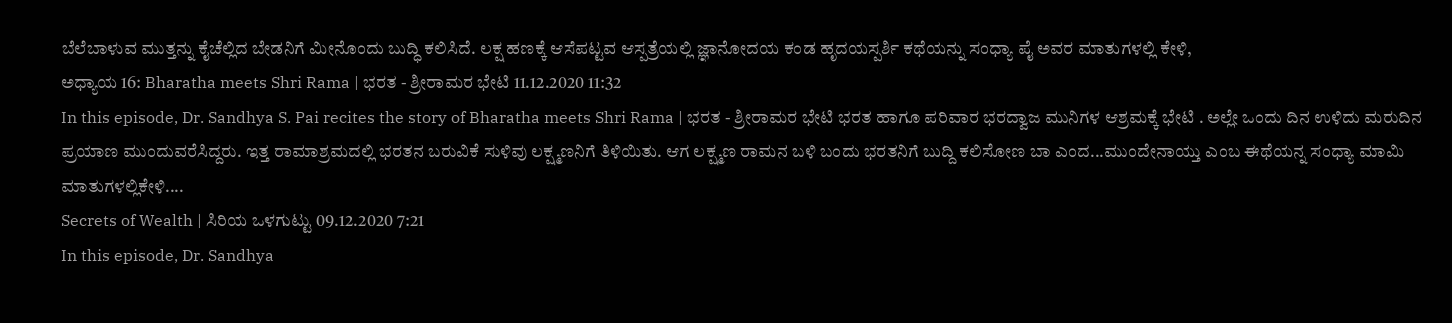ಬೆಲೆಬಾಳುವ ಮುತ್ತನ್ನು ಕೈಚೆಲ್ಲಿದ ಬೇಡನಿಗೆ ಮೀನೊಂದು ಬುದ್ಧಿ ಕಲಿಸಿದೆ. ಲಕ್ಷ ಹಣಕ್ಕೆ ಆಸೆಪಟ್ಟವ ಆಸ್ಪತ್ರೆಯಲ್ಲಿ ಜ್ಞಾನೋದಯ ಕಂಡ ಹೃದಯಸ್ಪರ್ಶಿ ಕಥೆಯನ್ನು ಸಂಧ್ಯಾ ಪೈ ಅವರ ಮಾತುಗಳಲ್ಲಿ ಕೇಳಿ,
ಅಧ್ಯಾಯ 16: Bharatha meets Shri Rama | ಭರತ - ಶ್ರೀರಾಮರ ಭೇಟಿ 11.12.2020 11:32
In this episode, Dr. Sandhya S. Pai recites the story of Bharatha meets Shri Rama | ಭರತ - ಶ್ರೀರಾಮರ ಭೇಟಿ ಭರತ ಹಾಗೂ ಪರಿವಾರ ಭರದ್ವಾಜ ಮುನಿಗಳ ಆಶ್ರಮಕ್ಕೆ ಭೇಟಿ . ಅಲ್ಲೇ ಒಂದು ದಿನ ಉಳಿದು ಮರುದಿನ ಪ್ರಯಾಣ ಮುಂದುವರೆಸಿದ್ದರು. ಇತ್ತ ರಾಮಾಶ್ರಮದಲ್ಲಿ ಭರತನ ಬರುವಿಕೆ ಸುಳಿವು ಲಕ್ಷ್ಮಣನಿಗೆ ತಿಳಿಯಿತು. ಆಗ ಲಕ್ಷ್ಮಣ ರಾಮನ ಬಳಿ ಬಂದು ಭರತನಿಗೆ ಬುದ್ದಿ ಕಲಿಸೋಣ ಬಾ ಎಂದ...ಮುಂದೇನಾಯ್ತು ಎಂಬ ಈಥೆಯನ್ನ ಸಂಧ್ಯಾ ಮಾಮಿ ಮಾತುಗಳಲ್ಲಿಕೇಳಿ....
Secrets of Wealth | ಸಿರಿಯ ಒಳಗುಟ್ಟು 09.12.2020 7:21
In this episode, Dr. Sandhya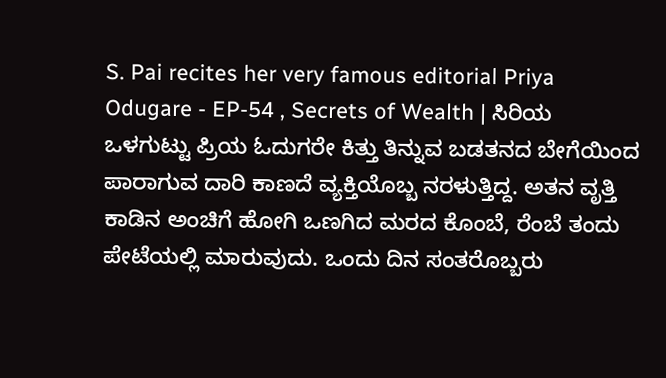S. Pai recites her very famous editorial Priya Odugare - EP-54 , Secrets of Wealth | ಸಿರಿಯ ಒಳಗುಟ್ಟು ಪ್ರಿಯ ಓದುಗರೇ ಕಿತ್ತು ತಿನ್ನುವ ಬಡತನದ ಬೇಗೆಯಿಂದ ಪಾರಾಗುವ ದಾರಿ ಕಾಣದೆ ವ್ಯಕ್ತಿಯೊಬ್ಬ ನರಳುತ್ತಿದ್ದ. ಅತನ ವೃತ್ತಿ ಕಾಡಿನ ಅಂಚಿಗೆ ಹೋಗಿ ಒಣಗಿದ ಮರದ ಕೊಂಬೆ, ರೆಂಬೆ ತಂದು ಪೇಟೆಯಲ್ಲಿ ಮಾರುವುದು. ಒಂದು ದಿನ ಸಂತರೊಬ್ಬರು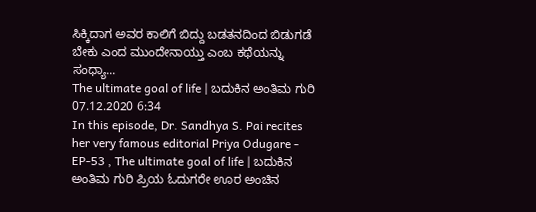ಸಿಕ್ಕಿದಾಗ ಅವರ ಕಾಲಿಗೆ ಬಿದ್ದು ಬಡತನದಿಂದ ಬಿಡುಗಡೆ ಬೇಕು ಎಂದ ಮುಂದೇನಾಯ್ತು ಎಂಬ ಕಥೆಯನ್ನು ಸಂಧ್ಯಾ...
The ultimate goal of life | ಬದುಕಿನ ಅಂತಿಮ ಗುರಿ 07.12.2020 6:34
In this episode, Dr. Sandhya S. Pai recites her very famous editorial Priya Odugare - EP-53 , The ultimate goal of life | ಬದುಕಿನ ಅಂತಿಮ ಗುರಿ ಪ್ರಿಯ ಓದುಗರೇ ಊರ ಅಂಚಿನ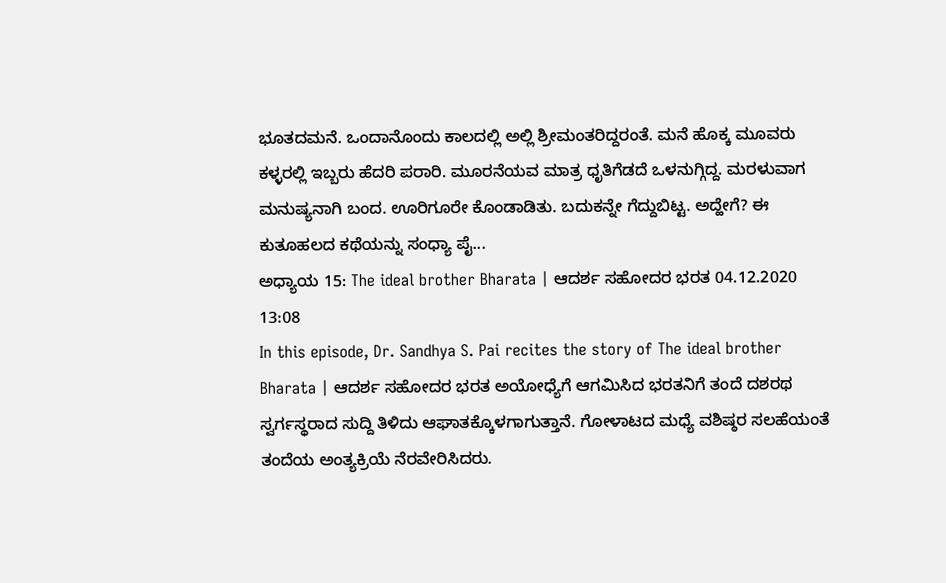ಭೂತದಮನೆ. ಒಂದಾನೊಂದು ಕಾಲದಲ್ಲಿ ಅಲ್ಲಿ ಶ್ರೀಮಂತರಿದ್ದರಂತೆ. ಮನೆ ಹೊಕ್ಕ ಮೂವರು ಕಳ್ಳರಲ್ಲಿ ಇಬ್ಬರು ಹೆದರಿ ಪರಾರಿ. ಮೂರನೆಯವ ಮಾತ್ರ ಧೃತಿಗೆಡದೆ ಒಳನುಗ್ಗಿದ್ದ. ಮರಳುವಾಗ ಮನುಷ್ಯನಾಗಿ ಬಂದ. ಊರಿಗೂರೇ ಕೊಂಡಾಡಿತು. ಬದುಕನ್ನೇ ಗೆದ್ದುಬಿಟ್ಟ. ಅದ್ಹೇಗೆ? ಈ ಕುತೂಹಲದ ಕಥೆಯನ್ನು ಸಂಧ್ಯಾ ಪೈ...
ಅಧ್ಯಾಯ 15: The ideal brother Bharata | ಆದರ್ಶ ಸಹೋದರ ಭರತ 04.12.2020 13:08
In this episode, Dr. Sandhya S. Pai recites the story of The ideal brother Bharata | ಆದರ್ಶ ಸಹೋದರ ಭರತ ಅಯೋಧ್ಯೆಗೆ ಆಗಮಿಸಿದ ಭರತನಿಗೆ ತಂದೆ ದಶರಥ ಸ್ವರ್ಗಸ್ಥರಾದ ಸುದ್ದಿ ತಿಳಿದು ಆಘಾತಕ್ಕೊಳಗಾಗುತ್ತಾನೆ. ಗೋಳಾಟದ ಮಧ್ಯೆ ವಶಿಷ್ಠರ ಸಲಹೆಯಂತೆ ತಂದೆಯ ಅಂತ್ಯಕ್ರಿಯೆ ನೆರವೇರಿಸಿದರು.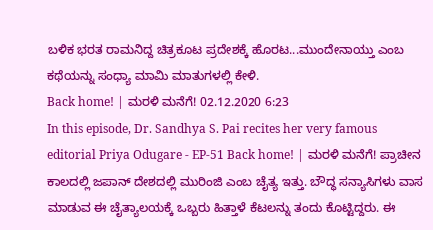ಬಳಿಕ ಭರತ ರಾಮನಿದ್ದ ಚಿತ್ರಕೂಟ ಪ್ರದೇಶಕ್ಕೆ ಹೊರಟ...ಮುಂದೇನಾಯ್ತು ಎಂಬ ಕಥೆಯನ್ನು ಸಂಧ್ಯಾ ಮಾಮಿ ಮಾತುಗಳಲ್ಲಿ ಕೇಳಿ.
Back home! | ಮರಳಿ ಮನೆಗೆ! 02.12.2020 6:23
In this episode, Dr. Sandhya S. Pai recites her very famous editorial Priya Odugare - EP-51 Back home! | ಮರಳಿ ಮನೆಗೆ! ಪ್ರಾಚೀನ ಕಾಲದಲ್ಲಿ ಜಪಾನ್ ದೇಶದಲ್ಲಿ ಮುರಿಂಜಿ ಎಂಬ ಚೈತ್ಯ ಇತ್ತು. ಬೌದ್ಧ ಸನ್ಯಾಸಿಗಳು ವಾಸ ಮಾಡುವ ಈ ಚೈತ್ಯಾಲಯಕ್ಕೆ ಒಬ್ಬರು ಹಿತ್ತಾಳೆ ಕೆಟಲನ್ನು ತಂದು ಕೊಟ್ಟಿದ್ದರು. ಈ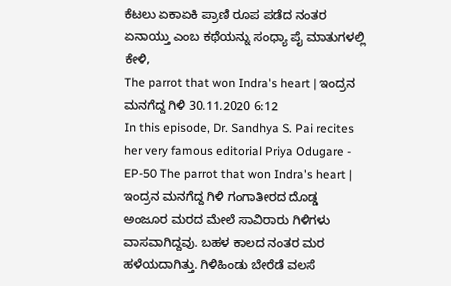ಕೆಟಲು ಏಕಾಏಕಿ ಪ್ರಾಣಿ ರೂಪ ಪಡೆದ ನಂತರ ಏನಾಯ್ತು ಎಂಬ ಕಥೆಯನ್ನು ಸಂಧ್ಯಾ ಪೈ ಮಾತುಗಳಲ್ಲಿ ಕೇಳಿ,
The parrot that won Indra's heart | ಇಂದ್ರನ ಮನಗೆದ್ದ ಗಿಳಿ 30.11.2020 6:12
In this episode, Dr. Sandhya S. Pai recites her very famous editorial Priya Odugare - EP-50 The parrot that won Indra's heart | ಇಂದ್ರನ ಮನಗೆದ್ದ ಗಿಳಿ ಗಂಗಾತೀರದ ದೊಡ್ಡ ಅಂಜೂರ ಮರದ ಮೇಲೆ ಸಾವಿರಾರು ಗಿಳಿಗಳು ವಾಸವಾಗಿದ್ದವು. ಬಹಳ ಕಾಲದ ನಂತರ ಮರ ಹಳೆಯದಾಗಿತ್ತು. ಗಿಳಿಹಿಂಡು ಬೇರೆಡೆ ವಲಸೆ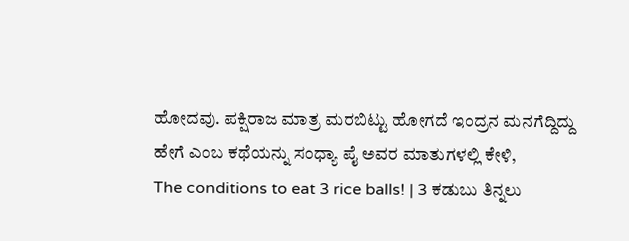ಹೋದವು. ಪಕ್ಷಿರಾಜ ಮಾತ್ರ ಮರಬಿಟ್ಟು ಹೋಗದೆ ಇಂದ್ರನ ಮನಗೆದ್ದಿದ್ದು ಹೇಗೆ ಎಂಬ ಕಥೆಯನ್ನು ಸಂಧ್ಯಾ ಪೈ ಅವರ ಮಾತುಗಳಲ್ಲಿ ಕೇಳಿ,
The conditions to eat 3 rice balls! | 3 ಕಡುಬು ತಿನ್ನಲು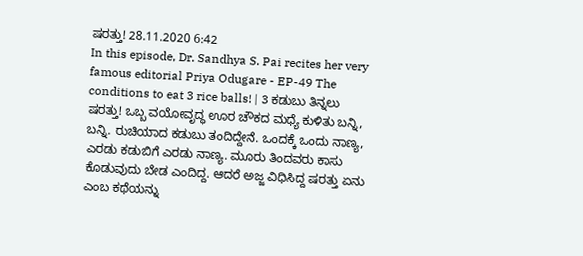ಷರತ್ತು! 28.11.2020 6:42
In this episode, Dr. Sandhya S. Pai recites her very famous editorial Priya Odugare - EP-49 The conditions to eat 3 rice balls! | 3 ಕಡುಬು ತಿನ್ನಲು ಷರತ್ತು! ಒಬ್ಬ ವಯೋವೃದ್ಧ ಊರ ಚೌಕದ ಮಧ್ಯೆ ಕುಳಿತು ಬನ್ನಿ, ಬನ್ನಿ. ರುಚಿಯಾದ ಕಡುಬು ತಂದಿದ್ದೇನೆ. ಒಂದಕ್ಕೆ ಒಂದು ನಾಣ್ಯ, ಎರಡು ಕಡುಬಿಗೆ ಎರಡು ನಾಣ್ಯ. ಮೂರು ತಿಂದವರು ಕಾಸು ಕೊಡುವುದು ಬೇಡ ಎಂದಿದ್ದ. ಆದರೆ ಅಜ್ಜ ವಿಧಿಸಿದ್ದ ಷರತ್ತು ಏನು ಎಂಬ ಕಥೆಯನ್ನು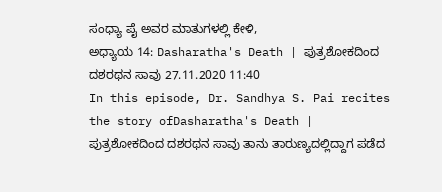ಸಂಧ್ಯಾ ಪೈ ಅವರ ಮಾತುಗಳಲ್ಲಿ ಕೇಳಿ,
ಅಧ್ಯಾಯ 14: Dasharatha's Death | ಪುತ್ರಶೋಕದಿಂದ ದಶರಥನ ಸಾವು 27.11.2020 11:40
In this episode, Dr. Sandhya S. Pai recites the story ofDasharatha's Death | ಪುತ್ರಶೋಕದಿಂದ ದಶರಥನ ಸಾವು ತಾನು ತಾರುಣ್ಯದಲ್ಲಿದ್ದಾಗ ಪಡೆದ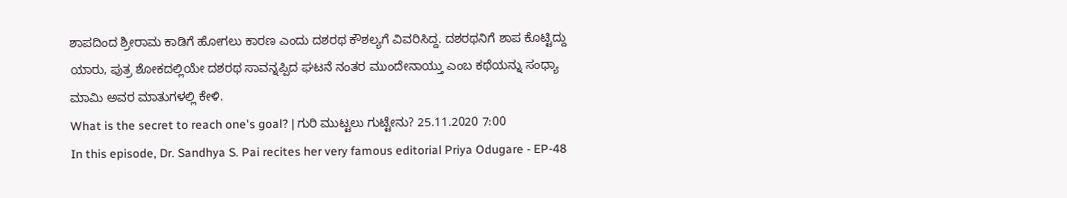ಶಾಪದಿಂದ ಶ್ರೀರಾಮ ಕಾಡಿಗೆ ಹೋಗಲು ಕಾರಣ ಎಂದು ದಶರಥ ಕೌಶಲ್ಯಗೆ ವಿವರಿಸಿದ್ದ. ದಶರಥನಿಗೆ ಶಾಪ ಕೊಟ್ಟಿದ್ದು ಯಾರು, ಪುತ್ರ ಶೋಕದಲ್ಲಿಯೇ ದಶರಥ ಸಾವನ್ನಪ್ಪಿದ ಘಟನೆ ನಂತರ ಮುಂದೇನಾಯ್ತು ಎಂಬ ಕಥೆಯನ್ನು ಸಂಧ್ಯಾ ಮಾಮಿ ಅವರ ಮಾತುಗಳಲ್ಲಿ ಕೇಳಿ.
What is the secret to reach one's goal? | ಗುರಿ ಮುಟ್ಟಲು ಗುಟ್ಟೇನು? 25.11.2020 7:00
In this episode, Dr. Sandhya S. Pai recites her very famous editorial Priya Odugare - EP-48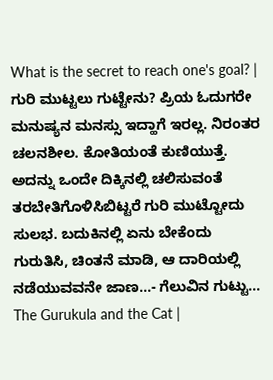What is the secret to reach one's goal? | ಗುರಿ ಮುಟ್ಟಲು ಗುಟ್ಟೇನು? ಪ್ರಿಯ ಓದುಗರೇ ಮನುಷ್ಯನ ಮನಸ್ಸು ಇದ್ಹಾಗೆ ಇರಲ್ಲ. ನಿರಂತರ ಚಲನಶೀಲ. ಕೋತಿಯಂತೆ ಕುಣಿಯುತ್ತೆ. ಅದನ್ನು ಒಂದೇ ದಿಕ್ಕಿನಲ್ಲಿ ಚಲಿಸುವಂತೆ ತರಬೇತಿಗೊಳಿಸಿಬಿಟ್ಟರೆ ಗುರಿ ಮುಟ್ಟೋದು ಸುಲಭ. ಬದುಕಿನಲ್ಲಿ ಏನು ಬೇಕೆಂದು ಗುರುತಿಸಿ, ಚಿಂತನೆ ಮಾಡಿ, ಆ ದಾರಿಯಲ್ಲಿ ನಡೆಯುವವನೇ ಜಾಣ...- ಗೆಲುವಿನ ಗುಟ್ಟು...
The Gurukula and the Cat |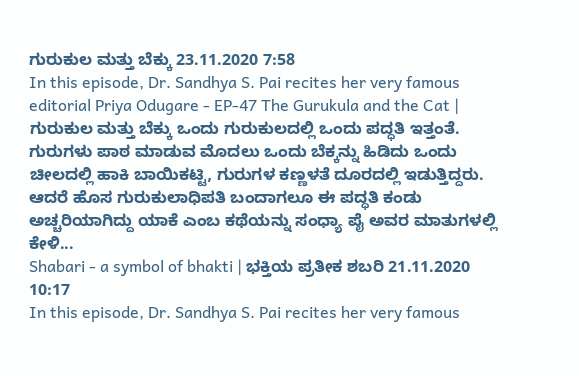ಗುರುಕುಲ ಮತ್ತು ಬೆಕ್ಕು 23.11.2020 7:58
In this episode, Dr. Sandhya S. Pai recites her very famous editorial Priya Odugare - EP-47 The Gurukula and the Cat | ಗುರುಕುಲ ಮತ್ತು ಬೆಕ್ಕು ಒಂದು ಗುರುಕುಲದಲ್ಲಿ ಒಂದು ಪದ್ಧತಿ ಇತ್ತಂತೆ. ಗುರುಗಳು ಪಾಠ ಮಾಡುವ ಮೊದಲು ಒಂದು ಬೆಕ್ಕನ್ನು ಹಿಡಿದು ಒಂದು ಚೀಲದಲ್ಲಿ ಹಾಕಿ ಬಾಯಿಕಟ್ಟಿ, ಗುರುಗಳ ಕಣ್ಣಳತೆ ದೂರದಲ್ಲಿ ಇಡುತ್ತಿದ್ದರು. ಆದರೆ ಹೊಸ ಗುರುಕುಲಾಧಿಪತಿ ಬಂದಾಗಲೂ ಈ ಪದ್ಧತಿ ಕಂಡು ಅಚ್ಚರಿಯಾಗಿದ್ದು ಯಾಕೆ ಎಂಬ ಕಥೆಯನ್ನು ಸಂಧ್ಯಾ ಪೈ ಅವರ ಮಾತುಗಳಲ್ಲಿ ಕೇಳಿ...
Shabari - a symbol of bhakti | ಭಕ್ತಿಯ ಪ್ರತೀಕ ಶಬರಿ 21.11.2020 10:17
In this episode, Dr. Sandhya S. Pai recites her very famous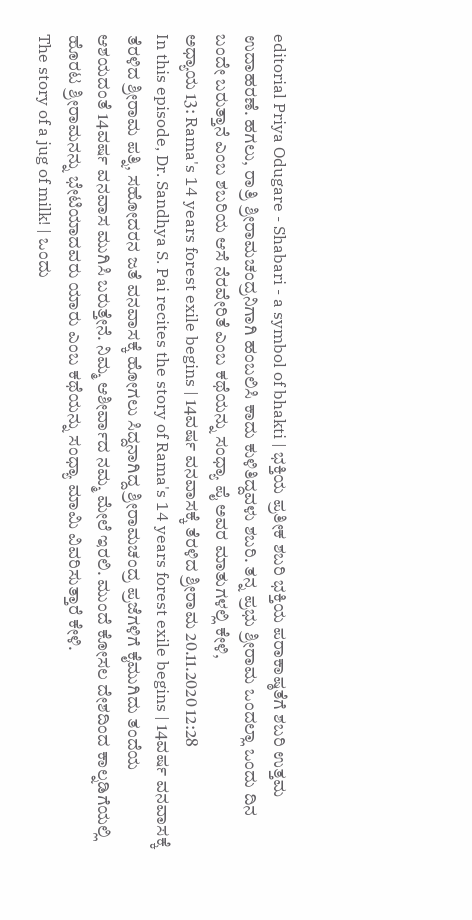editorial Priya Odugare - Shabari - a symbol of bhakti | ಭಕ್ತಿಯ ಪ್ರತೀಕ ಶಬರಿ ಭಕ್ತಿಯ ಪರಾಕಾಷ್ಠತೆಗೆ ಶಬರಿ ಉತ್ತಮ ಉದಾಹರಣೆ. ಹಗಲು, ರಾತ್ರಿ ಶ್ರೀರಾಮಚಂದ್ರನಿಗಾಗಿ ಹಂಬಲಿಸಿ ಕಾದು ಕುಳಿತಿದ್ದವಳು ಶಬರಿ. ತನ್ನ ಪ್ರಭು ಶ್ರೀರಾಮ ಒಂದಲ್ಲಾ ಒಂದು ದಿನ ಬಂದೇ ಬರುತ್ತಾನೆ ಎಂಬ ಶಬರಿಯ ಆಸೆ ನೆರವೇರಿತೆ ಎಂಬ ಕಥೆಯನ್ನು ಸಂಧ್ಯಾ ಪೈ ಅವರ ಮಾತುಗಳಲ್ಲಿ ಕೇಳಿ,
ಅಧ್ಯಾಯ 13: Rama's 14 years forest exile begins | 14ವರ್ಷ ವನವಾಸಕ್ಕೆ ತೆರಳಿದ ಶ್ರೀರಾಮ 20.11.2020 12:28
In this episode, Dr. Sandhya S. Pai recites the story of Rama's 14 years forest exile begins | 14ವರ್ಷ ವನವಾಸಕ್ಕೆ ತೆರಳಿದ ಶ್ರೀರಾಮ ಪತ್ನಿ, ಸಹೋದರನ ಜತೆ ವನವಾಸಕ್ಕೆ ಹೋಗಲು ಸಿದ್ದನಾಗಿದ್ದ ಶ್ರೀರಾಮಚಂದ್ರ ಪ್ರಜೆಗಳಿಗೆ ಕೈಮುಗಿದು ತಂದೆಯ ಆಶಯದಂತೆ 14ವರ್ಷ ವನವಾಸ ಮುಗಿಸಿ ಬರುತ್ತೇನೆ. ನಿಮ್ಮ ಆಶೀರ್ವಾದ ನಮ್ಮ ಮೇಲೆ ಇರಲಿ. ಮುಂದೆ ಕೋಸಲ ದೇಶದಿಂದ ಕಾಲ್ನಡಿಗೆಯಲ್ಲಿ ಹೊರಟ ಶ್ರೀರಾಮನನ್ನು ಭೇಟಿಯಾದವರು ಯಾರು ಎಂಬ ಕಥೆಯನ್ನು ಸಂಧ್ಯಾ ಮಾಮಿ ವಿವರಿಸುತ್ತಾರೆ ಕೇಳಿ.
The story of a jug of milk! | ಒಂದು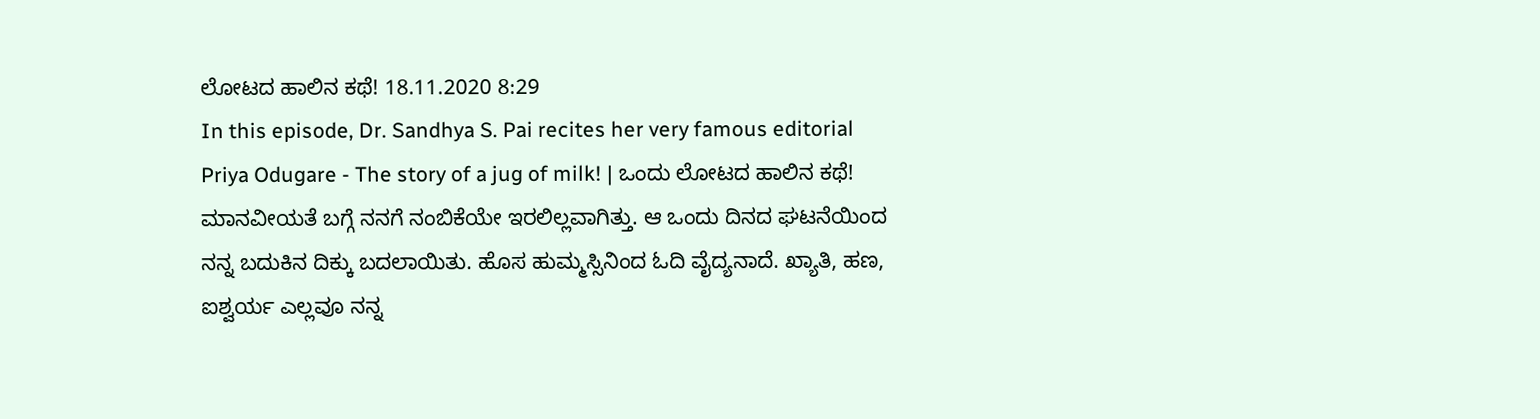ಲೋಟದ ಹಾಲಿನ ಕಥೆ! 18.11.2020 8:29
In this episode, Dr. Sandhya S. Pai recites her very famous editorial Priya Odugare - The story of a jug of milk! | ಒಂದು ಲೋಟದ ಹಾಲಿನ ಕಥೆ! ಮಾನವೀಯತೆ ಬಗ್ಗೆ ನನಗೆ ನಂಬಿಕೆಯೇ ಇರಲಿಲ್ಲವಾಗಿತ್ತು. ಆ ಒಂದು ದಿನದ ಘಟನೆಯಿಂದ ನನ್ನ ಬದುಕಿನ ದಿಕ್ಕು ಬದಲಾಯಿತು. ಹೊಸ ಹುಮ್ಮಸ್ಸಿನಿಂದ ಓದಿ ವೈದ್ಯನಾದೆ. ಖ್ಯಾತಿ, ಹಣ, ಐಶ್ವರ್ಯ ಎಲ್ಲವೂ ನನ್ನ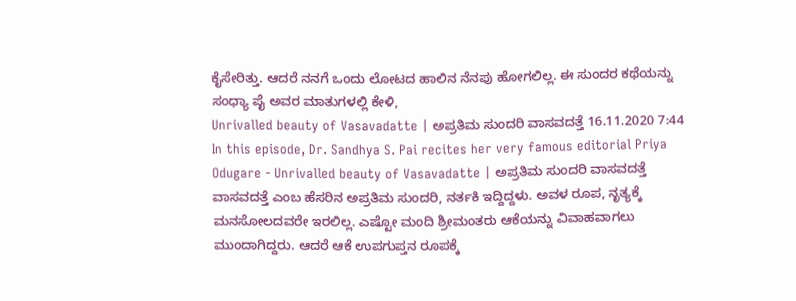ಕೈಸೇರಿತ್ತು. ಆದರೆ ನನಗೆ ಒಂದು ಲೋಟದ ಹಾಲಿನ ನೆನಪು ಹೋಗಲಿಲ್ಲ. ಈ ಸುಂದರ ಕಥೆಯನ್ನು ಸಂಧ್ಯಾ ಪೈ ಅವರ ಮಾತುಗಳಲ್ಲಿ ಕೇಳಿ,
Unrivalled beauty of Vasavadatte | ಅಪ್ರತಿಮ ಸುಂದರಿ ವಾಸವದತ್ತೆ 16.11.2020 7:44
In this episode, Dr. Sandhya S. Pai recites her very famous editorial Priya Odugare - Unrivalled beauty of Vasavadatte | ಅಪ್ರತಿಮ ಸುಂದರಿ ವಾಸವದತ್ತೆ ವಾಸವದತ್ತೆ ಎಂಬ ಹೆಸರಿನ ಅಪ್ರತಿಮ ಸುಂದರಿ, ನರ್ತಕಿ ಇದ್ದಿದ್ದಳು. ಅವಳ ರೂಪ, ನೃತ್ಯಕ್ಕೆ ಮನಸೋಲದವರೇ ಇರಲಿಲ್ಲ. ಎಷ್ಟೋ ಮಂದಿ ಶ್ರೀಮಂತರು ಆಕೆಯನ್ನು ವಿವಾಹವಾಗಲು ಮುಂದಾಗಿದ್ದರು. ಆದರೆ ಆಕೆ ಉಪಗುಪ್ತನ ರೂಪಕ್ಕೆ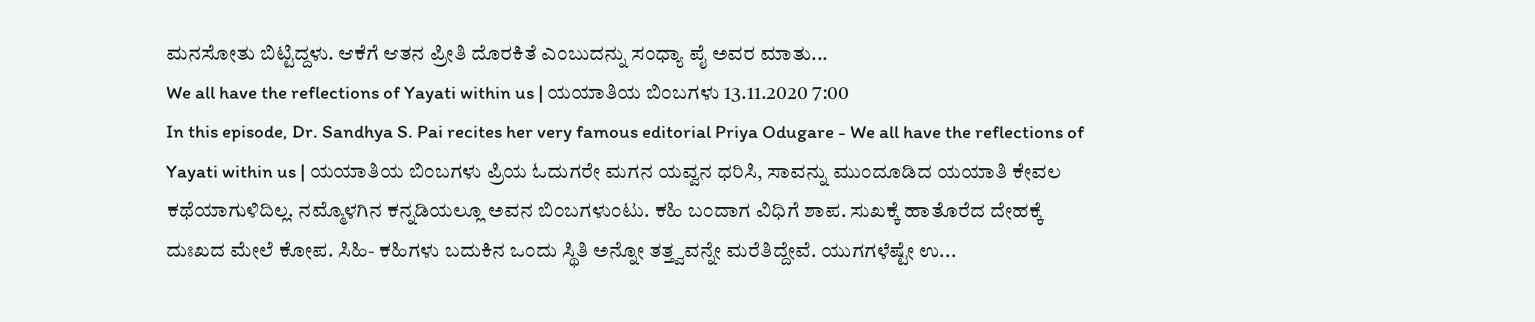ಮನಸೋತು ಬಿಟ್ಟಿದ್ದಳು. ಆಕೆಗೆ ಆತನ ಪ್ರೀತಿ ದೊರಕಿತೆ ಎಂಬುದನ್ನು ಸಂಧ್ಯಾ ಪೈ ಅವರ ಮಾತು...
We all have the reflections of Yayati within us | ಯಯಾತಿಯ ಬಿಂಬಗಳು 13.11.2020 7:00
In this episode, Dr. Sandhya S. Pai recites her very famous editorial Priya Odugare - We all have the reflections of Yayati within us | ಯಯಾತಿಯ ಬಿಂಬಗಳು ಪ್ರಿಯ ಓದುಗರೇ ಮಗನ ಯವ್ವನ ಧರಿಸಿ, ಸಾವನ್ನು ಮುಂದೂಡಿದ ಯಯಾತಿ ಕೇವಲ ಕಥೆಯಾಗುಳಿದಿಲ್ಲ. ನಮ್ಮೊಳಗಿನ ಕನ್ನಡಿಯಲ್ಲೂ ಅವನ ಬಿಂಬಗಳುಂಟು. ಕಹಿ ಬಂದಾಗ ವಿಧಿಗೆ ಶಾಪ. ಸುಖಕ್ಕೆ ಹಾತೊರೆದ ದೇಹಕ್ಕೆ ದುಃಖದ ಮೇಲೆ ಕೋಪ. ಸಿಹಿ- ಕಹಿಗಳು ಬದುಕಿನ ಒಂದು ಸ್ಥಿತಿ ಅನ್ನೋ ತತ್ತ್ವವನ್ನೇ ಮರೆತಿದ್ದೇವೆ. ಯುಗಗಳೆಷ್ಟೇ ಉ...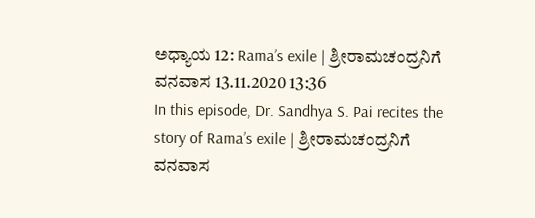ಅಧ್ಯಾಯ 12: Rama’s exile | ಶ್ರೀರಾಮಚಂದ್ರನಿಗೆ ವನವಾಸ 13.11.2020 13:36
In this episode, Dr. Sandhya S. Pai recites the story of Rama’s exile | ಶ್ರೀರಾಮಚಂದ್ರನಿಗೆ ವನವಾಸ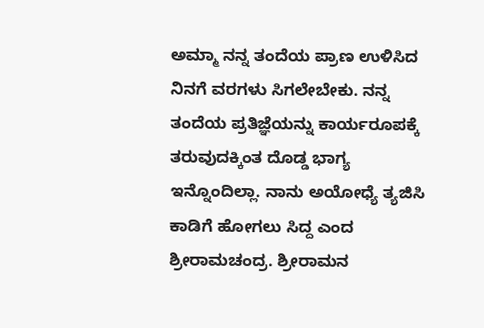ಅಮ್ಮಾ ನನ್ನ ತಂದೆಯ ಪ್ರಾಣ ಉಳಿಸಿದ ನಿನಗೆ ವರಗಳು ಸಿಗಲೇಬೇಕು. ನನ್ನ ತಂದೆಯ ಪ್ರತಿಜ್ಞೆಯನ್ನು ಕಾರ್ಯರೂಪಕ್ಕೆ ತರುವುದಕ್ಕಿಂತ ದೊಡ್ಡ ಭಾಗ್ಯ ಇನ್ನೊಂದಿಲ್ಲಾ. ನಾನು ಅಯೋಧ್ಯೆ ತ್ಯಜಿಸಿ ಕಾಡಿಗೆ ಹೋಗಲು ಸಿದ್ದ ಎಂದ ಶ್ರೀರಾಮಚಂದ್ರ. ಶ್ರೀರಾಮನ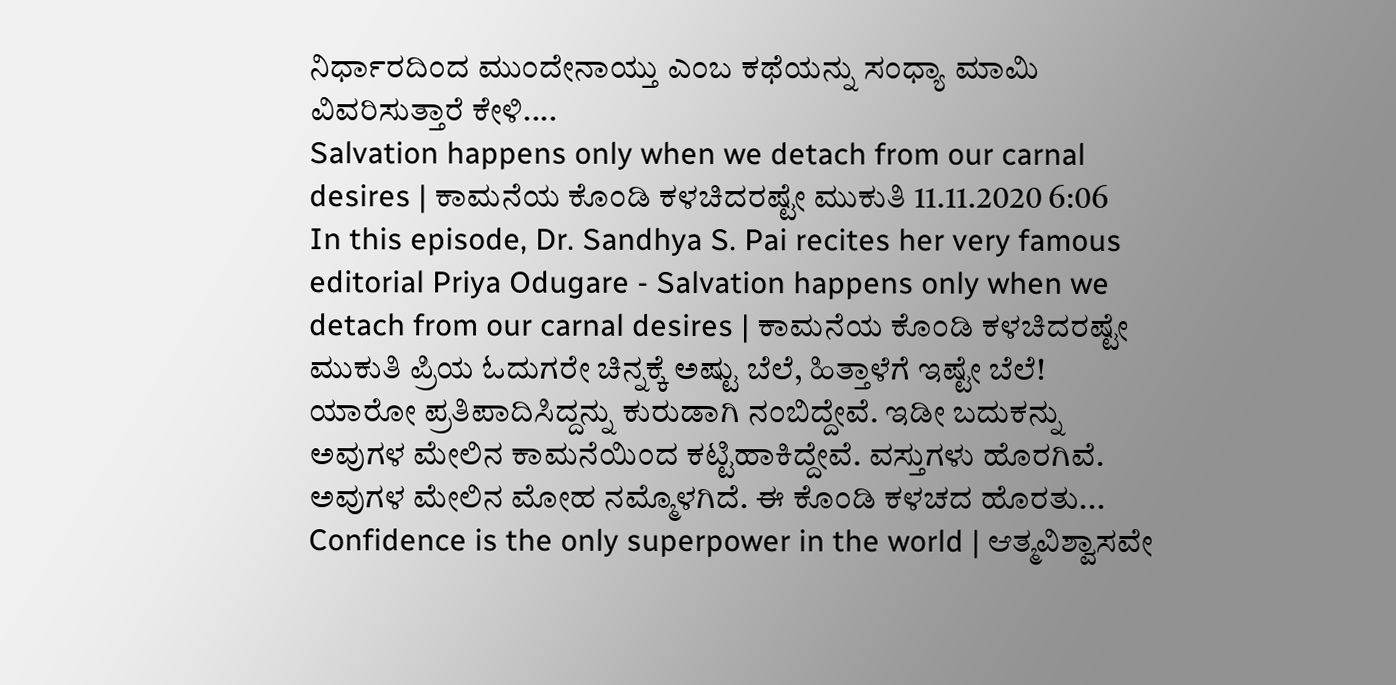ನಿರ್ಧಾರದಿಂದ ಮುಂದೇನಾಯ್ತು ಎಂಬ ಕಥೆಯನ್ನು ಸಂಧ್ಯಾ ಮಾಮಿ ವಿವರಿಸುತ್ತಾರೆ ಕೇಳಿ....
Salvation happens only when we detach from our carnal desires | ಕಾಮನೆಯ ಕೊಂಡಿ ಕಳಚಿದರಷ್ಟೇ ಮುಕುತಿ 11.11.2020 6:06
In this episode, Dr. Sandhya S. Pai recites her very famous editorial Priya Odugare - Salvation happens only when we detach from our carnal desires | ಕಾಮನೆಯ ಕೊಂಡಿ ಕಳಚಿದರಷ್ಟೇ ಮುಕುತಿ ಪ್ರಿಯ ಓದುಗರೇ ಚಿನ್ನಕ್ಕೆ ಅಷ್ಟು ಬೆಲೆ, ಹಿತ್ತಾಳೆಗೆ ಇಷ್ಟೇ ಬೆಲೆ! ಯಾರೋ ಪ್ರತಿಪಾದಿಸಿದ್ದನ್ನು ಕುರುಡಾಗಿ ನಂಬಿದ್ದೇವೆ. ಇಡೀ ಬದುಕನ್ನು ಅವುಗಳ ಮೇಲಿನ ಕಾಮನೆಯಿಂದ ಕಟ್ಟಿಹಾಕಿದ್ದೇವೆ. ವಸ್ತುಗಳು ಹೊರಗಿವೆ. ಅವುಗಳ ಮೇಲಿನ ಮೋಹ ನಮ್ಮೊಳಗಿದೆ. ಈ ಕೊಂಡಿ ಕಳಚದ ಹೊರತು...
Confidence is the only superpower in the world | ಆತ್ಮವಿಶ್ವಾಸವೇ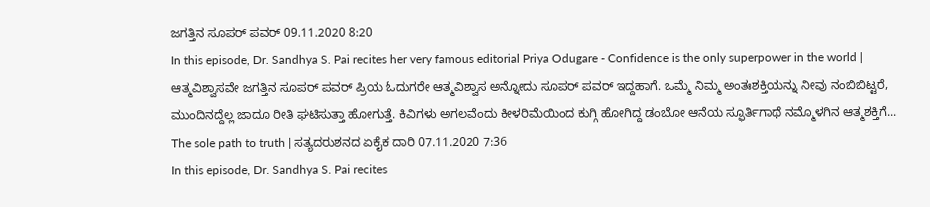ಜಗತ್ತಿನ ಸೂಪರ್ ಪವರ್ 09.11.2020 8:20
In this episode, Dr. Sandhya S. Pai recites her very famous editorial Priya Odugare - Confidence is the only superpower in the world | ಆತ್ಮವಿಶ್ವಾಸವೇ ಜಗತ್ತಿನ ಸೂಪರ್ ಪವರ್ ಪ್ರಿಯ ಓದುಗರೇ ಆತ್ಮವಿಶ್ವಾಸ ಅನ್ನೋದು ಸೂಪರ್ ಪವರ್ ಇದ್ದಹಾಗೆ. ಒಮ್ಮೆ ನಿಮ್ಮ ಅಂತಃಶಕ್ತಿಯನ್ನು ನೀವು ನಂಬಿಬಿಟ್ಟರೆ, ಮುಂದಿನದ್ದೆಲ್ಲ ಜಾದೂ ರೀತಿ ಘಟಿಸುತ್ತಾ ಹೋಗುತ್ತೆ. ಕಿವಿಗಳು ಅಗಲವೆಂದು ಕೀಳರಿಮೆಯಿಂದ ಕುಗ್ಗಿ ಹೋಗಿದ್ದ ಡಂಬೋ ಆನೆಯ ಸ್ಫೂರ್ತಿಗಾಥೆ ನಮ್ಮೊಳಗಿನ ಆತ್ಮಶಕ್ತಿಗೆ...
The sole path to truth | ಸತ್ಯದರುಶನದ ಏಕೈಕ ದಾರಿ 07.11.2020 7:36
In this episode, Dr. Sandhya S. Pai recites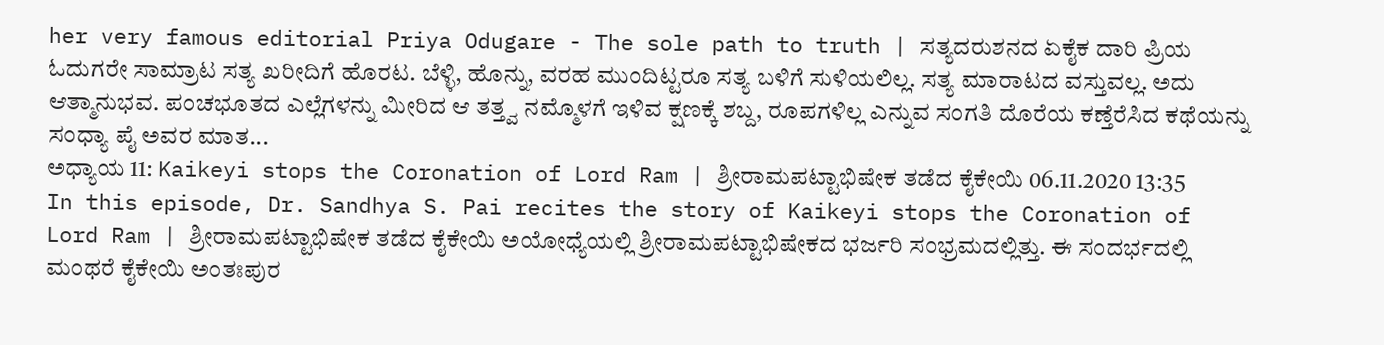her very famous editorial Priya Odugare - The sole path to truth | ಸತ್ಯದರುಶನದ ಏಕೈಕ ದಾರಿ ಪ್ರಿಯ ಓದುಗರೇ ಸಾಮ್ರಾಟ ಸತ್ಯ ಖರೀದಿಗೆ ಹೊರಟ. ಬೆಳ್ಳಿ, ಹೊನ್ನು, ವರಹ ಮುಂದಿಟ್ಟರೂ ಸತ್ಯ ಬಳಿಗೆ ಸುಳಿಯಲಿಲ್ಲ. ಸತ್ಯ ಮಾರಾಟದ ವಸ್ತುವಲ್ಲ. ಅದು ಆತ್ಮಾನುಭವ. ಪಂಚಭೂತದ ಎಲ್ಲೆಗಳನ್ನು ಮೀರಿದ ಆ ತತ್ತ್ವ ನಮ್ಮೊಳಗೆ ಇಳಿವ ಕ್ಷಣಕ್ಕೆ ಶಬ್ದ, ರೂಪಗಳಿಲ್ಲ ಎನ್ನುವ ಸಂಗತಿ ದೊರೆಯ ಕಣ್ತೆರೆಸಿದ ಕಥೆಯನ್ನು ಸಂಧ್ಯಾ ಪೈ ಅವರ ಮಾತ...
ಅಧ್ಯಾಯ 11: Kaikeyi stops the Coronation of Lord Ram | ಶ್ರೀರಾಮಪಟ್ಟಾಭಿಷೇಕ ತಡೆದ ಕೈಕೇಯಿ 06.11.2020 13:35
In this episode, Dr. Sandhya S. Pai recites the story of Kaikeyi stops the Coronation of Lord Ram | ಶ್ರೀರಾಮಪಟ್ಟಾಭಿಷೇಕ ತಡೆದ ಕೈಕೇಯಿ ಅಯೋಧ್ಯೆಯಲ್ಲಿ ಶ್ರೀರಾಮಪಟ್ಟಾಭಿಷೇಕದ ಭರ್ಜರಿ ಸಂಭ್ರಮದಲ್ಲಿತ್ತು. ಈ ಸಂದರ್ಭದಲ್ಲಿ ಮಂಥರೆ ಕೈಕೇಯಿ ಅಂತಃಪುರ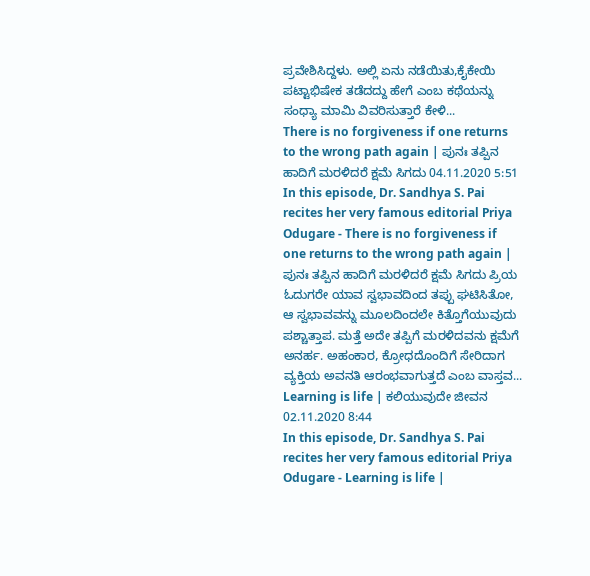ಪ್ರವೇಶಿಸಿದ್ದಳು. ಅಲ್ಲಿ ಏನು ನಡೆಯಿತು,ಕೈಕೇಯಿ ಪಟ್ಟಾಭಿಷೇಕ ತಡೆದದ್ದು ಹೇಗೆ ಎಂಬ ಕಥೆಯನ್ನು ಸಂಧ್ಯಾ ಮಾಮಿ ವಿವರಿಸುತ್ತಾರೆ ಕೇಳಿ...
There is no forgiveness if one returns to the wrong path again | ಪುನಃ ತಪ್ಪಿನ ಹಾದಿಗೆ ಮರಳಿದರೆ ಕ್ಷಮೆ ಸಿಗದು 04.11.2020 5:51
In this episode, Dr. Sandhya S. Pai recites her very famous editorial Priya Odugare - There is no forgiveness if one returns to the wrong path again | ಪುನಃ ತಪ್ಪಿನ ಹಾದಿಗೆ ಮರಳಿದರೆ ಕ್ಷಮೆ ಸಿಗದು ಪ್ರಿಯ ಓದುಗರೇ ಯಾವ ಸ್ವಭಾವದಿಂದ ತಪ್ಪು ಘಟಿಸಿತೋ, ಆ ಸ್ವಭಾವವನ್ನು ಮೂಲದಿಂದಲೇ ಕಿತ್ತೊಗೆಯುವುದು ಪಶ್ಚಾತ್ತಾಪ. ಮತ್ತೆ ಅದೇ ತಪ್ಪಿಗೆ ಮರಳಿದವನು ಕ್ಷಮೆಗೆ ಅನರ್ಹ. ಅಹಂಕಾರ, ಕ್ರೋಧದೊಂದಿಗೆ ಸೇರಿದಾಗ ವ್ಯಕ್ತಿಯ ಅವನತಿ ಆರಂಭವಾಗುತ್ತದೆ ಎಂಬ ವಾಸ್ತವ...
Learning is life | ಕಲಿಯುವುದೇ ಜೀವನ 02.11.2020 8:44
In this episode, Dr. Sandhya S. Pai recites her very famous editorial Priya Odugare - Learning is life |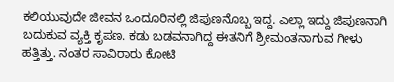ಕಲಿಯುವುದೇ ಜೀವನ ಒಂದೂರಿನಲ್ಲಿ ಜಿಪುಣನೊಬ್ಬ ಇದ್ದ. ಎಲ್ಲಾ ಇದ್ದು ಜಿಪುಣನಾಗಿ ಬದುಕುವ ವ್ಯಕ್ತಿ ಕೃಪಣ. ಕಡು ಬಡವನಾಗಿದ್ದ ಈತನಿಗೆ ಶ್ರೀಮಂತನಾಗುವ ಗೀಳು ಹತ್ತಿತ್ತು. ನಂತರ ಸಾವಿರಾರು ಕೋಟಿ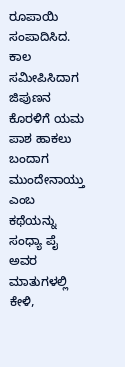ರೂಪಾಯಿ ಸಂಪಾದಿಸಿದ. ಕಾಲ ಸಮೀಪಿಸಿದಾಗ ಜಿಪುಣನ ಕೊರಳಿಗೆ ಯಮ ಪಾಶ ಹಾಕಲು ಬಂದಾಗ ಮುಂದೇನಾಯ್ತು ಎಂಬ ಕಥೆಯನ್ನು ಸಂಧ್ಯಾ ಪೈ ಅವರ ಮಾತುಗಳಲ್ಲಿ ಕೇಳಿ,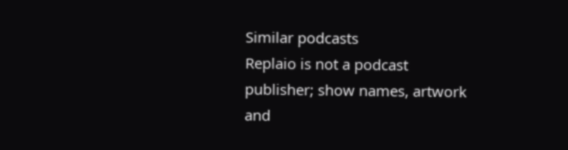Similar podcasts
Replaio is not a podcast publisher; show names, artwork and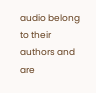audio belong to their authors and are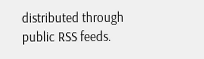distributed through public RSS feeds.